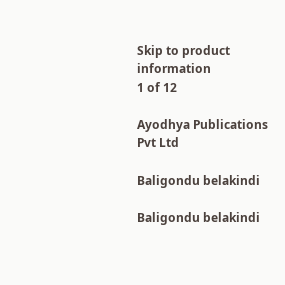Skip to product information
1 of 12

Ayodhya Publications Pvt Ltd

Baligondu belakindi

Baligondu belakindi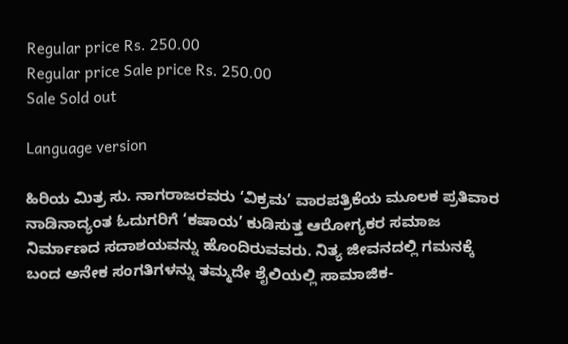Regular price Rs. 250.00
Regular price Sale price Rs. 250.00
Sale Sold out

Language version

ಹಿರಿಯ ಮಿತ್ರ ಸು. ನಾಗರಾಜರವರು ‘ವಿಕ್ರಮ’ ವಾರಪತ್ರಿಕೆಯ ಮೂಲಕ ಪ್ರತಿವಾರ ನಾಡಿನಾದ್ಯಂತ ಓದುಗರಿಗೆ ‘ಕಷಾಯ’ ಕುಡಿಸುತ್ತ ಆರೋಗ್ಯಕರ ಸಮಾಜ ನಿರ್ಮಾಣದ ಸದಾಶಯವನ್ನು ಹೊಂದಿರುವವರು. ನಿತ್ಯ ಜೀವನದಲ್ಲಿ ಗಮನಕ್ಕೆ ಬಂದ ಅನೇಕ ಸಂಗತಿಗಳನ್ನು ತಮ್ಮದೇ ಶೈಲಿಯಲ್ಲಿ ಸಾಮಾಜಿಕ-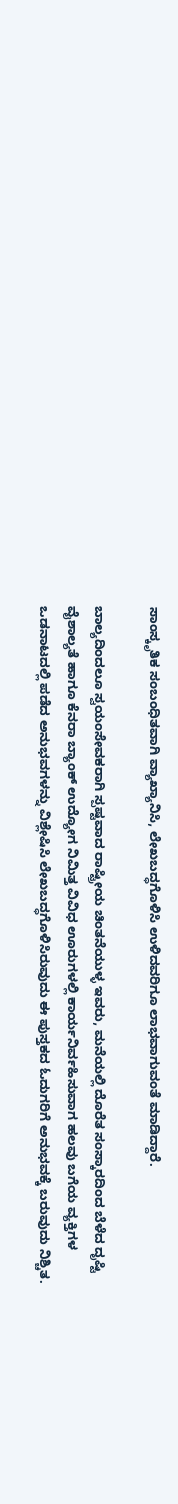ಸಾಂಸ್ಕೃತಿಕ ಸಂಬಂಧಿತವಾಗಿ ವ್ಯಾಖ್ಯಾನಿಸಿ, ಲೇಖಬದ್ಧಗೊಳಿಸಿ ಉಳಿದವರಿಗೂ ಲಾಭವಾಗುವಂತೆ ಮಾಡಿದ್ದಾರೆ.

ಬಾಲ್ಯದಿಂದಲೂ ಸ್ವಯಂಸೇವಕರಾಗಿ ಸ್ಪಷ್ಟವಾದ ರಾಷ್ಟ್ರೀಯ ಚಿಂತನೆಯುಳ್ಳ ಇವರು, ಮನೆಯಲ್ಲಿ ದೊರೆತ ಸಂಸ್ಕಾರದಿಂದ ಬೆಳೆದ ದೃಷ್ಟಿ ವೈಶಾಲ್ಯತೆ ಹಾಗೂ ಕೆನರಾ ಬ್ಯಾಂಕ್ ಉದ್ಯೋಗ ನಿಮಿತ್ತ ವಿವಿಧ ಊರುಗಳಲ್ಲಿ ಕಾರ್ಯನಿರ್ವಹಿಸುವಾಗ ಹಲವು ಬಗೆಯ ವ್ಯಕ್ತಿಗಳ ಒಡನಾಟದಲ್ಲಿ ಪಡೆದ ಅನುಭವಗಳನ್ನು ವಿಶ್ಲೇಷಿಸಿ ಲೇಖಬದ್ಧಗೊಳಿಸಿರುವುದು ಈ ಪುಸ್ತಕದ ಓದುಗರಿಗೆ ಅನುಭವಕ್ಕೆ ಬರುವುದು ನಿಶ್ಚಿತ.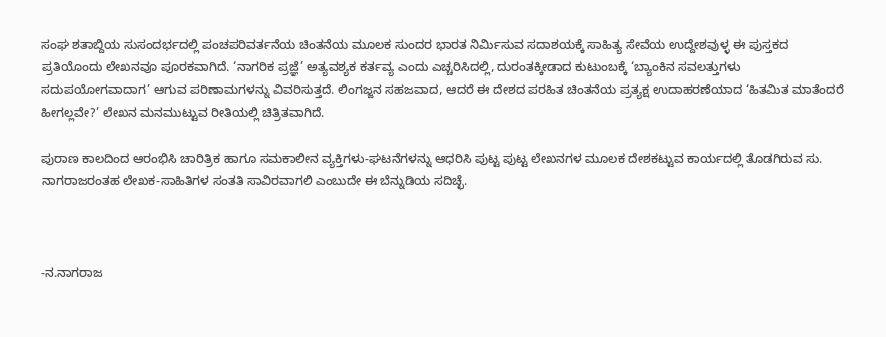ಸಂಘ ಶತಾಬ್ದಿಯ ಸುಸಂದರ್ಭದಲ್ಲಿ ಪಂಚಪರಿವರ್ತನೆಯ ಚಿಂತನೆಯ ಮೂಲಕ ಸುಂದರ ಭಾರತ ನಿರ್ಮಿಸುವ ಸದಾಶಯಕ್ಕೆ ಸಾಹಿತ್ಯ ಸೇವೆಯ ಉದ್ದೇಶವುಳ್ಳ ಈ ಪುಸ್ತಕದ ಪ್ರತಿಯೊಂದು ಲೇಖನವೂ ಪೂರಕವಾಗಿದೆ. ‘ನಾಗರಿಕ ಪ್ರಜ್ಞೆ’ ಅತ್ಯವಶ್ಯಕ ಕರ್ತವ್ಯ ಎಂದು ಎಚ್ಚರಿಸಿದಲ್ಲಿ, ದುರಂತಕ್ಕೀಡಾದ ಕುಟುಂಬಕ್ಕೆ ‘ಬ್ಯಾಂಕಿನ ಸವಲತ್ತುಗಳು ಸದುಪಯೋಗವಾದಾಗ’ ಆಗುವ ಪರಿಣಾಮಗಳನ್ನು ವಿವರಿಸುತ್ತದೆ. ಲಿಂಗಜ್ಜನ ಸಹಜವಾದ, ಆದರೆ ಈ ದೇಶದ ಪರಹಿತ ಚಿಂತನೆಯ ಪ್ರತ್ಯಕ್ಷ ಉದಾಹರಣೆಯಾದ ‘ಹಿತಮಿತ ಮಾತೆಂದರೆ ಹೀಗಲ್ಲವೇ?’ ಲೇಖನ ಮನಮುಟ್ಟುವ ರೀತಿಯಲ್ಲಿ ಚಿತ್ರಿತವಾಗಿದೆ.

ಪುರಾಣ ಕಾಲದಿಂದ ಆರಂಭಿಸಿ ಚಾರಿತ್ರಿಕ ಹಾಗೂ ಸಮಕಾಲೀನ ವ್ಯಕ್ತಿಗಳು-ಘಟನೆಗಳನ್ನು ಆಧರಿಸಿ ಪುಟ್ಟ ಪುಟ್ಟ ಲೇಖನಗಳ ಮೂಲಕ ದೇಶಕಟ್ಟುವ ಕಾರ್ಯದಲ್ಲಿ ತೊಡಗಿರುವ ಸು. ನಾಗರಾಜರಂತಹ ಲೇಖಕ-ಸಾಹಿತಿಗಳ ಸಂತತಿ ಸಾವಿರವಾಗಲಿ ಎಂಬುದೇ ಈ ಬೆನ್ನುಡಿಯ ಸದಿಚ್ಛೆ.



-ನ.ನಾಗರಾಜ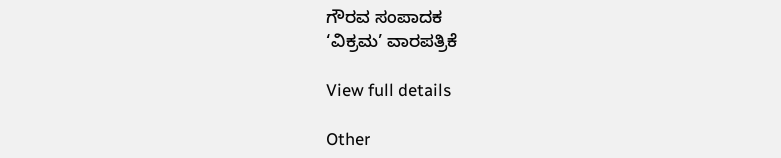ಗೌರವ ಸಂಪಾದಕ
‘ವಿಕ್ರಮ’ ವಾರಪತ್ರಿಕೆ

View full details

Other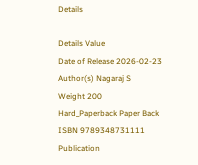Details

Details Value
Date of Release 2026-02-23
Author(s) Nagaraj S
Weight 200
Hard_Paperback Paper Back
ISBN 9789348731111
Publication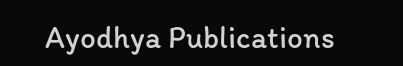Ayodhya Publications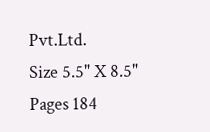Pvt.Ltd.
Size 5.5" X 8.5"
Pages 184